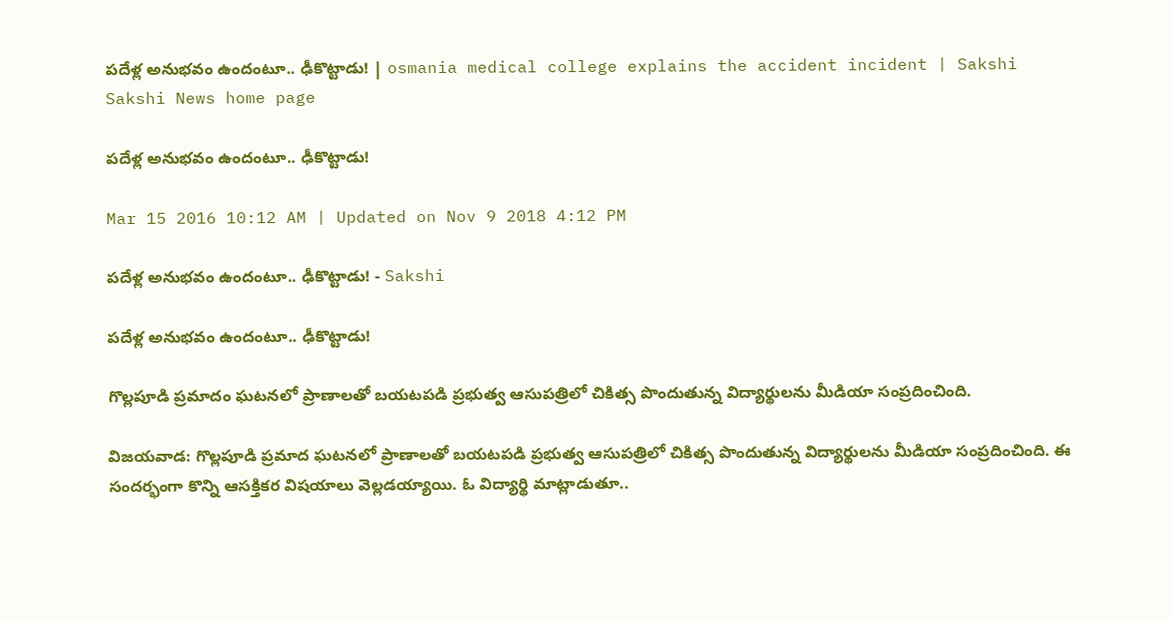పదేళ్ల అనుభవం ఉందంటూ.. ఢీకొట్టాడు! | osmania medical college explains the accident incident | Sakshi
Sakshi News home page

పదేళ్ల అనుభవం ఉందంటూ.. ఢీకొట్టాడు!

Mar 15 2016 10:12 AM | Updated on Nov 9 2018 4:12 PM

పదేళ్ల అనుభవం ఉందంటూ.. ఢీకొట్టాడు! - Sakshi

పదేళ్ల అనుభవం ఉందంటూ.. ఢీకొట్టాడు!

గొల్లపూడి ప్రమాదం ఘటనలో ప్రాణాలతో బయటపడి ప్రభుత్వ ఆసుపత్రిలో చికిత్స పొందుతున్న విద్యార్థులను మీడియా సంప్రదించింది.

విజయవాడ: గొల్లపూడి ప్రమాద ఘటనలో ప్రాణాలతో బయటపడి ప్రభుత్వ ఆసుపత్రిలో చికిత్స పొందుతున్న విద్యార్థులను మీడియా సంప్రదించింది. ఈ సందర్భంగా కొన్ని ఆసక్తికర విషయాలు వెల్లడయ్యాయి. ఓ విద్యార్థి మాట్లాడుతూ..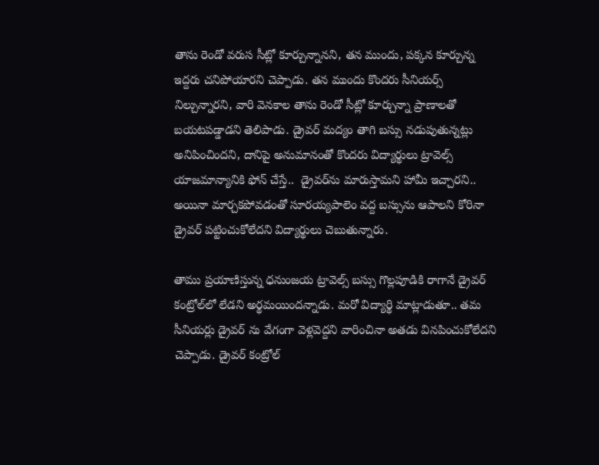తాను రెండో వరుస సీట్లో కూర్చున్నానని, తన ముందు, పక్కన కూర్చున్న ఇద్దరు చనిపోయారని చెప్పాడు. తన ముందు కొందరు సీనియర్స్ నిల్చున్నారని, వారి వెనకాల తాను రెండో సీట్లో కూర్చున్నా ప్రాణాలతో బయటపడ్డాడని తెలిపాడు. డ్రైవర్ మద్యం తాగి బస్సు నడుపుతున్నట్లు అనిపించిందని, దానిపై అనుమానంతో కొందరు విద్యార్థులు ట్రావెల్స్ యాజమాన్యానికి ఫోన్ చేస్తే..  డ్రైవర్‌ను మారుస్తామని హామీ ఇచ్చారని.. అయినా మార్చకపోవడంతో సూరయ్యపాలెం వద్ద బస్సును ఆపాలని కోరినా డ్రైవర్ పట్టించుకోలేదని విద్యార్థులు చెబుతున్నారు.

తాము ప్రయాణిస్తున్న ధనుంజయ ట్రావెల్స్ బస్సు గొల్లపూడికి రాగానే డ్రైవర్ కంట్రోల్‌లో లేడని అర్థమయిందన్నాడు. మరో విద్యార్థి మాట్లాడుతూ.. తమ సీనియర్లు డ్రైవర్ ను వేగంగా వెళ్లవెద్దని వారించినా అతడు వినపించుకోలేదని చెప్పాడు. డ్రైవర్ కంట్రోల్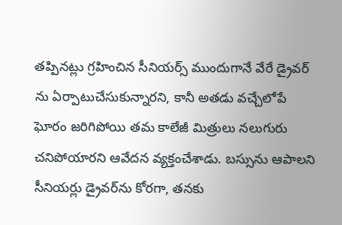తప్పినట్లు గ్రహించిన సీనియర్స్ ముందుగానే వేరే డ్రైవర్ ను ఏర్పాటుచేసుకున్నారని, కానీ అతడు వచ్చేలోపే ఘోరం జరిగిపోయి తమ కాలేజీ మిత్రులు నలుగురు చనిపోయారని ఆవేదన వ్యక్తంచేశాడు. బస్సును ఆపాలని సీనియర్లు డ్రైవర్‌ను కోరగా, తనకు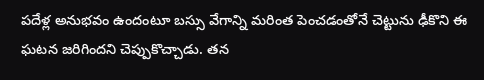పదేళ్ల అనుభవం ఉందంటూ బస్సు వేగాన్ని మరింత పెంచడంతోనే చెట్టును ఢీకొని ఈ ఘటన జరిగిందని చెప్పుకొచ్చాడు. తన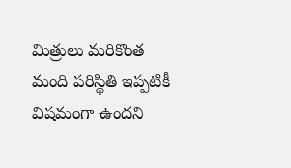మిత్రులు మరికొంత మంది పరిస్థితి ఇప్పటికీ విషమంగా ఉందని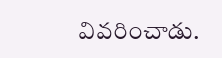వివరించాడు.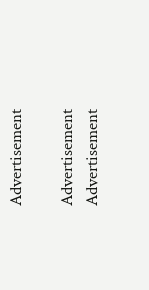Advertisement

Advertisement
Advertisement